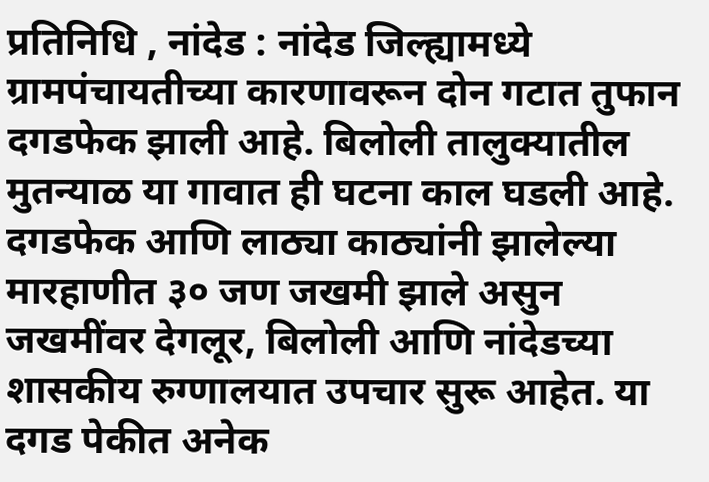प्रतिनिधि , नांदेड : नांदेड जिल्ह्यामध्ये ग्रामपंचायतीच्या कारणावरून दोन गटात तुफान दगडफेक झाली आहे. बिलोली तालुक्यातील मुतन्याळ या गावात ही घटना काल घडली आहे. दगडफेक आणि लाठ्या काठ्यांनी झालेल्या मारहाणीत ३० जण जखमी झाले असुन जखमींवर देगलूर, बिलोली आणि नांदेडच्या शासकीय रुग्णालयात उपचार सुरू आहेत. या दगड पेकीत अनेक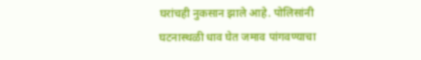घरांचही नुकसान झाले आहे. पोलिसांनी घटनास्थळी धाव घेत जमाव पांगवण्याचा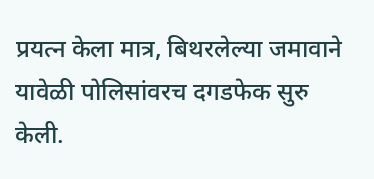प्रयत्न केला मात्र, बिथरलेल्या जमावाने यावेळी पोलिसांवरच दगडफेक सुरु केली.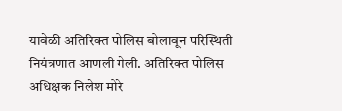यावेळी अतिरिक्त पोलिस बोलावून परिस्थिती नियंत्रणात आणली गेली. अतिरिक्त पोलिस अधिक्षक निलेश मोरे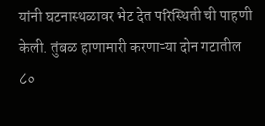यांनी घटनास्थळावर भेट देत परिस्थिती ची पाहणी केली. तुंबळ हाणामारी करणाऱ्या दोन गटातील ८०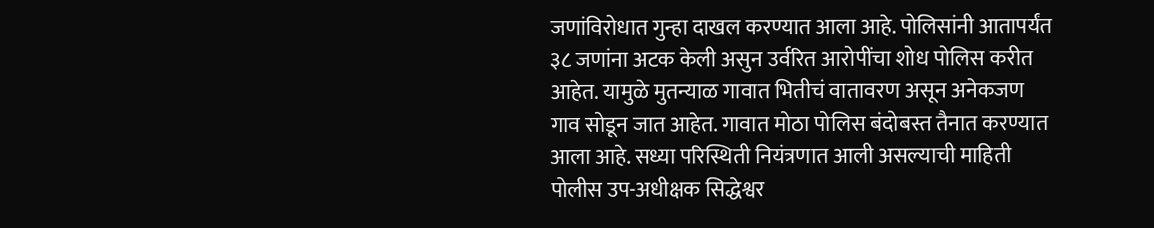जणांविरोधात गुन्हा दाखल करण्यात आला आहे. पोलिसांनी आतापर्यंत ३८ जणांना अटक केली असुन उर्वरित आरोपींचा शोध पोलिस करीत आहेत. यामुळे मुतन्याळ गावात भितीचं वातावरण असून अनेकजण गाव सोडून जात आहेत. गावात मोठा पोलिस बंदोबस्त तैनात करण्यात आला आहे. सध्या परिस्थिती नियंत्रणात आली असल्याची माहिती पोलीस उप-अधीक्षक सिद्धेश्वर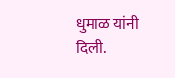धुमाळ यांनी दिली.